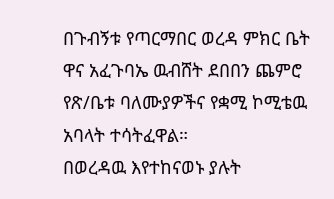በጉብኝቱ የጣርማበር ወረዳ ምክር ቤት ዋና አፈጉባኤ ዉብሸት ደበበን ጨምሮ የጽ/ቤቱ ባለሙያዎችና የቋሚ ኮሚቴዉ አባላት ተሳትፈዋል።
በወረዳዉ እየተከናወኑ ያሉት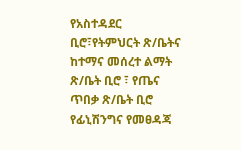የአስተዳደር ቢሮ፣የትምህርት ጽ/ቤትና ከተማና መሰረተ ልማት ጽ/ቤት ቢሮ ፣ የጤና ጥበቃ ጽ/ቤት ቢሮ የፊኒሽንግና የመፀዳጃ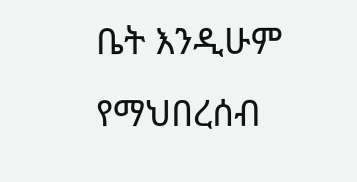ቤት እንዲሁም የማህበረሰብ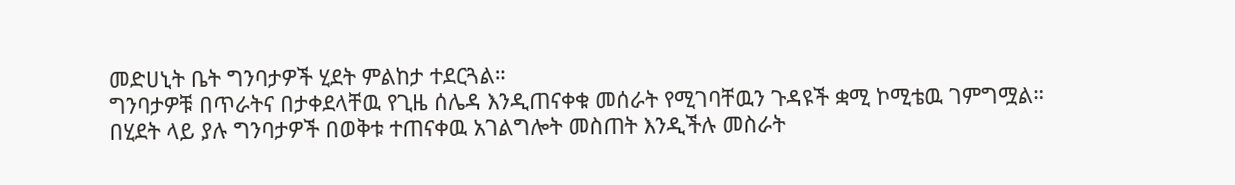መድሀኒት ቤት ግንባታዎች ሂደት ምልከታ ተደርጓል።
ግንባታዎቹ በጥራትና በታቀደላቸዉ የጊዜ ሰሌዳ እንዲጠናቀቁ መሰራት የሚገባቸዉን ጉዳዩች ቋሚ ኮሚቴዉ ገምግሟል።
በሂደት ላይ ያሉ ግንባታዎች በወቅቱ ተጠናቀዉ አገልግሎት መስጠት እንዲችሉ መስራት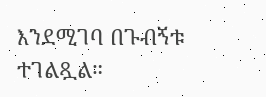እንደሚገባ በጉብኝቱ ተገልጿል።